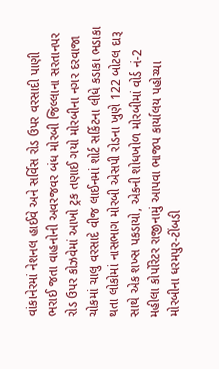વાંકાનેરમાં નેશનલ હાઈવે અને સર્વિસ રોડ ઉપર વરસાદી પાણી ભરાઈ જતા વાહનોની અવરજવર બંધ મોરબી જિલ્લાના સરતાનપર રોડ ઉપર કોઝવેમાં આખો ટ્રક તણાઈ ગયો મોરબીના નગર દરવાજા ચોકમાં ચાલુ વરસાદે વીજ લાઈનમાં શોર્ટ સર્કિટના લીધે કડાકા ભડાકા થતા લોકોમાં નાસભાગ મોરબી એસપી રોડના ખુણે 122 બોટલ દારૂ સાથે એક શખ્સ પકડાયો, એકની શોધખોળ મોરબીમાં વોર્ડ નં-2 મહીલા કોર્પોરેટર રાજીનામું આપવા ભાજપ કાર્યાલય પહોચ્યા મોરબીના ધરમપુર-ટીંબડી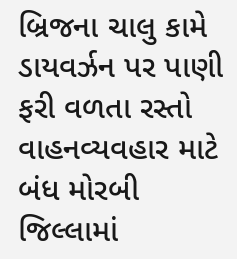બ્રિજના ચાલુ કામે ડાયવર્ઝન પર પાણી ફરી વળતા રસ્તો વાહનવ્યવહાર માટે બંધ મોરબી જિલ્લામાં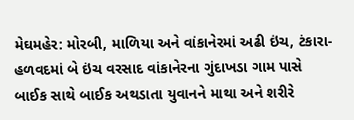મેઘમહેર: મોરબી, માળિયા અને વાંકાનેરમાં અઢી ઇંચ, ટંકારા-હળવદમાં બે ઇંચ વરસાદ વાંકાનેરના ગુંદાખડા ગામ પાસે બાઈક સાથે બાઈક અથડાતા યુવાનને માથા અને શરીરે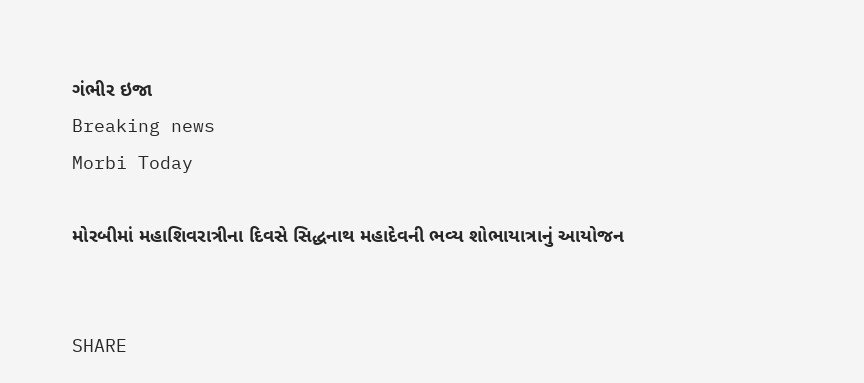ગંભીર ઇજા
Breaking news
Morbi Today

મોરબીમાં મહાશિવરાત્રીના દિવસે સિદ્ધનાથ મહાદેવની ભવ્ય શોભાયાત્રાનું આયોજન


SHARE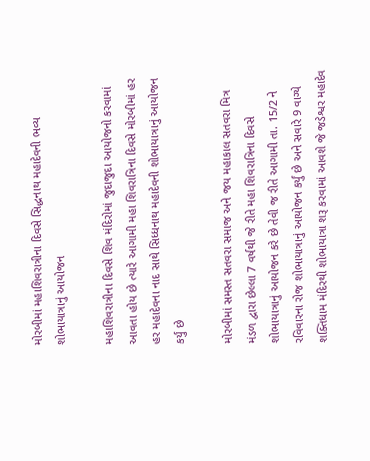મોરબીમાં મહાશિવરાત્રીના દિવસે સિદ્ધનાથ મહાદેવની ભવ્ય શોભાયાત્રાનું આયોજન

મહાશિવરાત્રીના દિવસે શિવ મંદિરોમાં જુદાજુદા આયોજનો કરવામાં આવતા હોય છે ત્યારે આગામી મહા શિવરાત્રિના દિવસે મોરબીમાં હર હર મહાદેવના નાદ સાથે સિધ્ધનાથ મહાદેવની શોભાયાત્રાનું આયોજન કર્યું છે

મોરબીમાં સમસ્ત સતવરા સમાજ અને જય મહાકાલ સતવરા મિત્ર મંડળ દ્વારા છેલ્લા 7 વર્ષથી જે રીતે મહા શિવરાત્રિના દિવસે શોભાયાત્રાનું આયોજન કરે છે તેવી જ રીતે આગામી તા. 15/2 ને રવિવારના રોજ શોભાયાત્રાનું આયોજન કર્યું છે અને સવારે 9 વાગ્યે શક્તિધામ મંદિરથી શોભાયાત્રા શરૂ કરવામાં આવશે જે જડેશ્વર મહાદેવ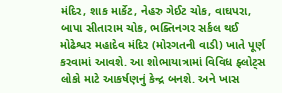મંદિર, શાક માર્કેટ, નેહરુ ગેઈટ ચોક, વાઘપરા, બાપા સીતારામ ચોક, ભક્તિનગર સર્કલ થઈ મોઢેશ્વર મહાદેવ મંદિર (મોરગતની વાડી) ખાતે પૂર્ણ કરવામાં આવશે. આ શોભાયાત્રામાં વિવિધ ફ્લોટ્સ લોકો માટે આકર્ષણનું કેન્દ્ર બનશે. અને ખાસ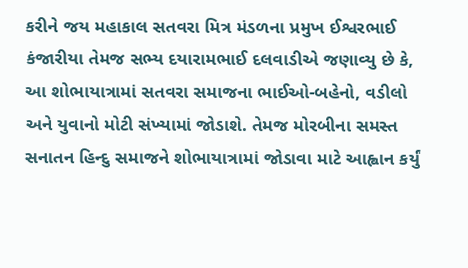કરીને જય મહાકાલ સતવરા મિત્ર મંડળના પ્રમુખ ઈશ્વરભાઈ કંજારીયા તેમજ સભ્ય દયારામભાઈ દલવાડીએ જણાવ્યુ છે કે, આ શોભાયાત્રામાં સતવરા સમાજના ભાઈઓ-બહેનો, વડીલો અને યુવાનો મોટી સંખ્યામાં જોડાશે. તેમજ મોરબીના સમસ્ત સનાતન હિન્દુ સમાજને શોભાયાત્રામાં જોડાવા માટે આહ્વાન કર્યું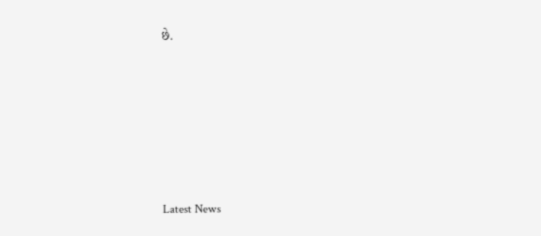છે.






Latest News